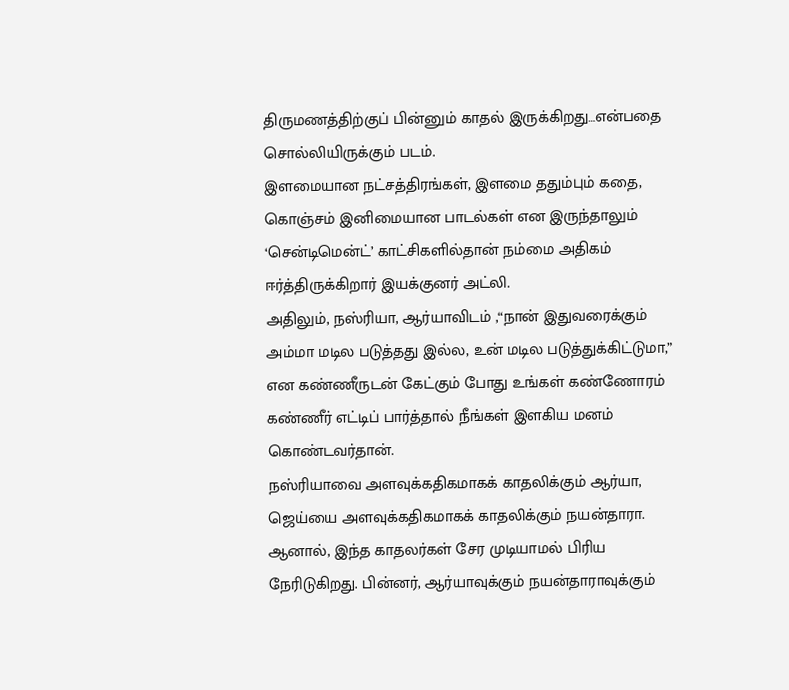திருமணத்திற்குப் பின்னும் காதல் இருக்கிறது…என்பதை சொல்லியிருக்கும் படம்.
இளமையான நட்சத்திரங்கள், இளமை ததும்பும் கதை, கொஞ்சம் இனிமையான பாடல்கள் என இருந்தாலும் ‘சென்டிமென்ட்’ காட்சிகளில்தான் நம்மை அதிகம் ஈர்த்திருக்கிறார் இயக்குனர் அட்லி.
அதிலும், நஸ்ரியா, ஆர்யாவிடம் ,“நான் இதுவரைக்கும் அம்மா மடில படுத்தது இல்ல, உன் மடில படுத்துக்கிட்டுமா,” என கண்ணீருடன் கேட்கும் போது உங்கள் கண்ணோரம் கண்ணீர் எட்டிப் பார்த்தால் நீங்கள் இளகிய மனம் கொண்டவர்தான்.
நஸ்ரியாவை அளவுக்கதிகமாகக் காதலிக்கும் ஆர்யா, ஜெய்யை அளவுக்கதிகமாகக் காதலிக்கும் நயன்தாரா. ஆனால், இந்த காதலர்கள் சேர முடியாமல் பிரிய நேரிடுகிறது. பின்னர், ஆர்யாவுக்கும் நயன்தாராவுக்கும்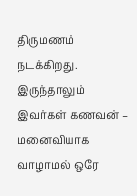திருமணம் நடக்கிறது. இருந்தாலும் இவர்கள் கணவன் – மனைவியாக வாழாமல் ஒரே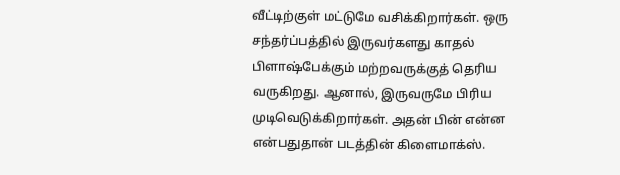வீட்டிற்குள் மட்டுமே வசிக்கிறார்கள். ஒரு சந்தர்ப்பத்தில் இருவர்களது காதல் பிளாஷ்பேக்கும் மற்றவருக்குத் தெரிய வருகிறது. ஆனால், இருவருமே பிரிய முடிவெடுக்கிறார்கள். அதன் பின் என்ன என்பதுதான் படத்தின் கிளைமாக்ஸ்.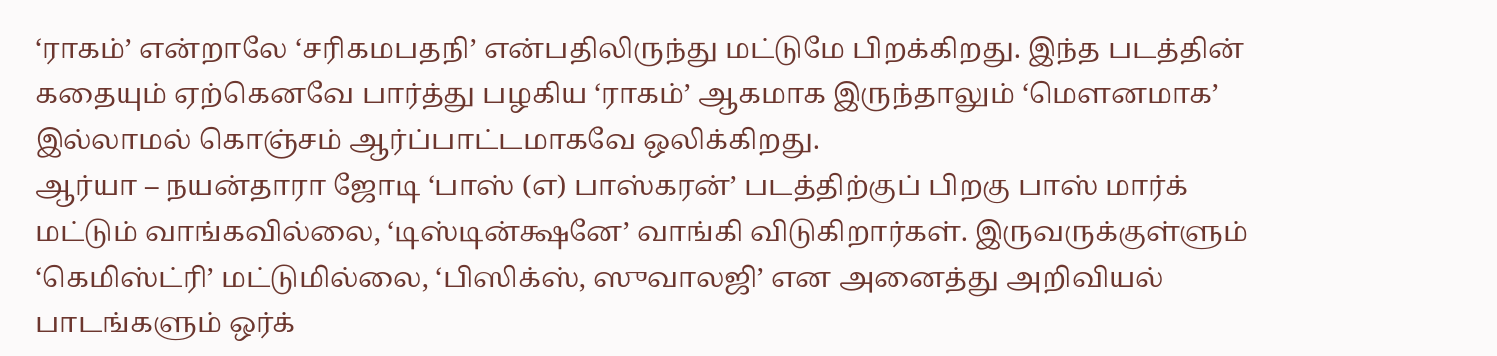‘ராகம்’ என்றாலே ‘சரிகமபதநி’ என்பதிலிருந்து மட்டுமே பிறக்கிறது. இந்த படத்தின் கதையும் ஏற்கெனவே பார்த்து பழகிய ‘ராகம்’ ஆகமாக இருந்தாலும் ‘மௌனமாக’ இல்லாமல் கொஞ்சம் ஆர்ப்பாட்டமாகவே ஒலிக்கிறது.
ஆர்யா – நயன்தாரா ஜோடி ‘பாஸ் (எ) பாஸ்கரன்’ படத்திற்குப் பிறகு பாஸ் மார்க் மட்டும் வாங்கவில்லை, ‘டிஸ்டின்க்ஷனே’ வாங்கி விடுகிறார்கள். இருவருக்குள்ளும் ‘கெமிஸ்ட்ரி’ மட்டுமில்லை, ‘பிஸிக்ஸ், ஸுவாலஜி’ என அனைத்து அறிவியல் பாடங்களும் ஒர்க்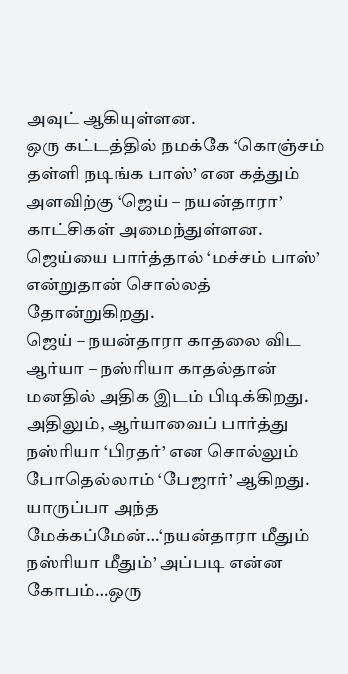அவுட் ஆகியுள்ளன.
ஒரு கட்டத்தில் நமக்கே ‘கொஞ்சம் தள்ளி நடிங்க பாஸ்’ என கத்தும் அளவிற்கு ‘ஜெய் – நயன்தாரா’ காட்சிகள் அமைந்துள்ளன. ஜெய்யை பார்த்தால் ‘மச்சம் பாஸ்’ என்றுதான் சொல்லத் தோன்றுகிறது.
ஜெய் – நயன்தாரா காதலை விட ஆர்யா – நஸ்ரியா காதல்தான் மனதில் அதிக இடம் பிடிக்கிறது. அதிலும், ஆர்யாவைப் பார்த்து நஸ்ரியா ‘பிரதர்’ என சொல்லும் போதெல்லாம் ‘பேஜார்’ ஆகிறது.
யாருப்பா அந்த மேக்கப்மேன்…‘நயன்தாரா மீதும் நஸ்ரியா மீதும்’ அப்படி என்ன கோபம்…ஒரு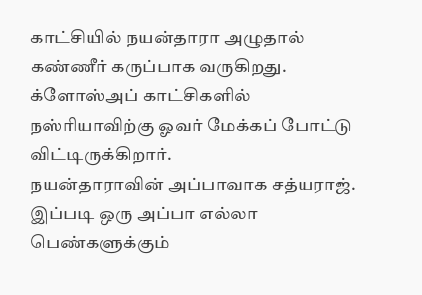காட்சியில் நயன்தாரா அழுதால் கண்ணீர் கருப்பாக வருகிறது. க்ளோஸ்அப் காட்சிகளில் நஸ்ரியாவிற்கு ஓவர் மேக்கப் போட்டு விட்டிருக்கிறார்.
நயன்தாராவின் அப்பாவாக சத்யராஜ். இப்படி ஒரு அப்பா எல்லா பெண்களுக்கும்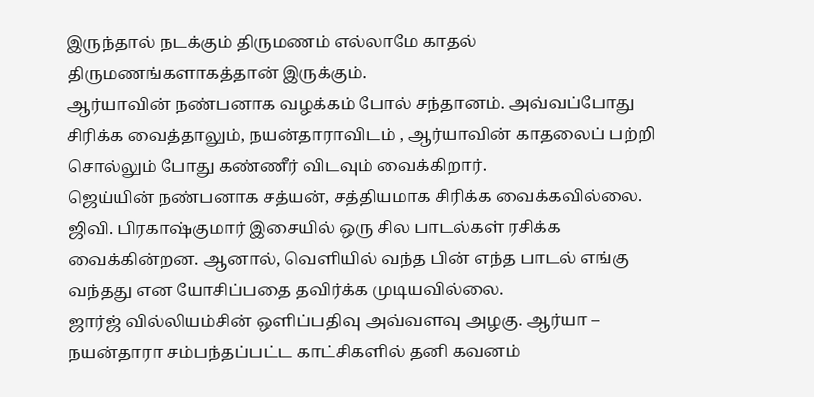இருந்தால் நடக்கும் திருமணம் எல்லாமே காதல் திருமணங்களாகத்தான் இருக்கும்.
ஆர்யாவின் நண்பனாக வழக்கம் போல் சந்தானம். அவ்வப்போது சிரிக்க வைத்தாலும், நயன்தாராவிடம் , ஆர்யாவின் காதலைப் பற்றி சொல்லும் போது கண்ணீர் விடவும் வைக்கிறார்.
ஜெய்யின் நண்பனாக சத்யன், சத்தியமாக சிரிக்க வைக்கவில்லை.
ஜிவி. பிரகாஷ்குமார் இசையில் ஒரு சில பாடல்கள் ரசிக்க வைக்கின்றன. ஆனால், வெளியில் வந்த பின் எந்த பாடல் எங்கு வந்தது என யோசிப்பதை தவிர்க்க முடியவில்லை.
ஜார்ஜ் வில்லியம்சின் ஒளிப்பதிவு அவ்வளவு அழகு. ஆர்யா – நயன்தாரா சம்பந்தப்பட்ட காட்சிகளில் தனி கவனம்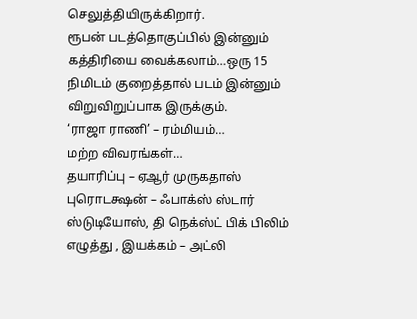செலுத்தியிருக்கிறார்.
ரூபன் படத்தொகுப்பில் இன்னும் கத்திரியை வைக்கலாம்…ஒரு 15 நிமிடம் குறைத்தால் படம் இன்னும் விறுவிறுப்பாக இருக்கும்.
‘ராஜா ராணி’ – ரம்மியம்…
மற்ற விவரங்கள்…
தயாரிப்பு – ஏஆர் முருகதாஸ் புரொடக்ஷன் – ஃபாக்ஸ் ஸ்டார் ஸ்டுடியோஸ், தி நெக்ஸ்ட் பிக் பிலிம்
எழுத்து , இயக்கம் – அட்லி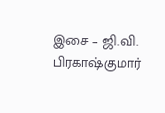இசை – ஜி.வி. பிரகாஷ்குமார்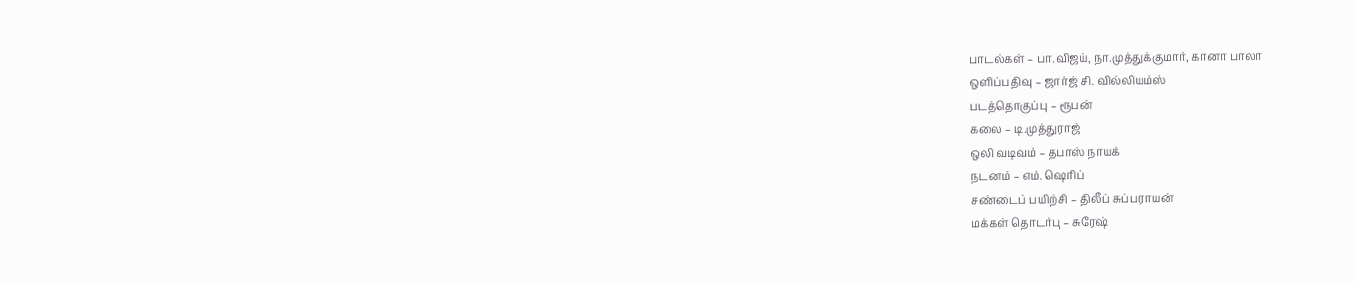பாடல்கள் – பா.விஜய், நா.முத்துக்குமார், கானா பாலா
ஒளிப்பதிவு – ஜார்ஜ் சி. வில்லியம்ஸ்
படத்தொகுப்பு – ரூபன்
கலை – டி.முத்துராஜ்
ஒலி வடிவம் – தபாஸ் நாயக்
நடனம் – எம். ஷெரிப்
சண்டைப் பயிற்சி – திலீப் சுப்பராயன்
மக்கள் தொடர்பு – சுரேஷ்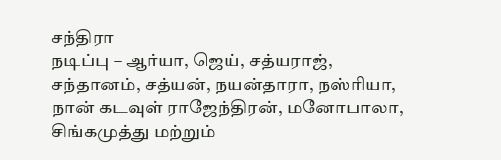சந்திரா
நடிப்பு – ஆர்யா, ஜெய், சத்யராஜ், சந்தானம், சத்யன், நயன்தாரா, நஸ்ரியா, நான் கடவுள் ராஜேந்திரன், மனோபாலா, சிங்கமுத்து மற்றும்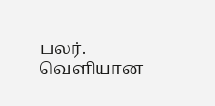பலர்.
வெளியான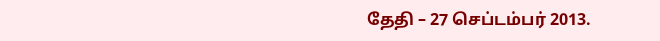தேதி – 27 செப்டம்பர் 2013.